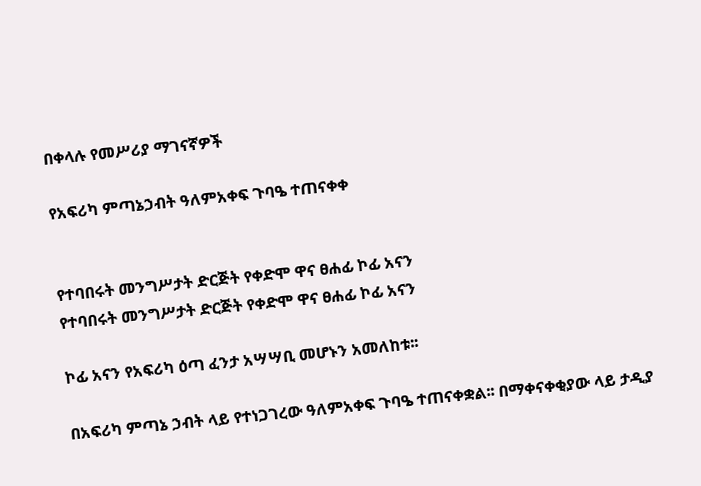በቀላሉ የመሥሪያ ማገናኛዎች

የአፍሪካ ምጣኔኃብት ዓለምአቀፍ ጉባዔ ተጠናቀቀ


የተባበሩት መንግሥታት ድርጅት የቀድሞ ዋና ፀሐፊ ኮፊ አናን
የተባበሩት መንግሥታት ድርጅት የቀድሞ ዋና ፀሐፊ ኮፊ አናን

ኮፊ አናን የአፍሪካ ዕጣ ፈንታ አሣሣቢ መሆኑን አመለከቱ፡፡

በአፍሪካ ምጣኔ ኃብት ላይ የተነጋገረው ዓለምአቀፍ ጉባዔ ተጠናቀቋል፡፡ በማቀናቀቂያው ላይ ታዲያ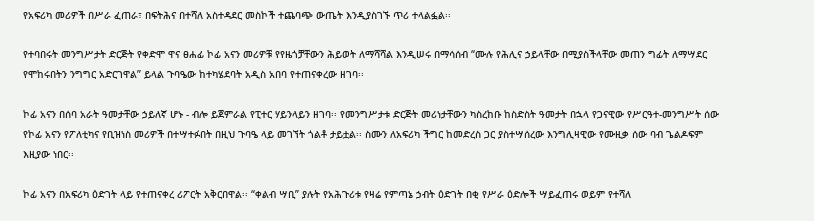የአፍሪካ መሪዎች በሥራ ፈጠራ፣ በፍትሕና በተሻለ አስተዳደር መስኮች ተጨባጭ ውጤት እንዲያስገኙ ጥሪ ተላልፏል፡፡

የተባበሩት መንግሥታት ድርጅት የቀድሞ ዋና ፀሐፊ ኮፊ አናን መሪዎቹ የየዜጎቻቸውን ሕይወት ለማሻሻል እንዲሠሩ በማሳሰብ “ሙሉ የሕሊና ኃይላቸው በሚያስችላቸው መጠን ግፊት ለማሣደር የሞከሩበትን ንግግር አድርገዋል” ይላል ጉባዔው ከተካሄደባት አዲስ አበባ የተጠናቀረው ዘገባ፡፡

ኮፊ አናን በሰባ አራት ዓመታቸው ኃይለኛ ሆኑ - ብሎ ይጀምራል የፒተር ሃይንላይን ዘገባ፡፡ የመንግሥታቱ ድርጅት መሪነታቸውን ካስረከቡ ከስድስት ዓመታት በኋላ የጋናዊው የሥርዓተ-መንግሥት ሰው የኮፊ አናን የፖለቲካና የቢዝነስ መሪዎች በተሣተፉበት በዚህ ጉባዔ ላይ መገኘት ጎልቶ ታይቷል፡፡ ስሙን ለአፍሪካ ችግር ከመድረስ ጋር ያስተሣሰረው እንግሊዛዊው የሙዚቃ ሰው ባብ ጌልዶፍም እዚያው ነበር፡፡

ኮፊ አናን በአፍሪካ ዕድገት ላይ የተጠናቀረ ሪፖርት አቅርበዋል፡፡ “ቀልብ ሣቢ” ያሉት የአሕጉሪቱ የዛሬ የምጣኔ ኃብት ዕድገት በቂ የሥራ ዕድሎች ሣይፈጠሩ ወይም የተሻለ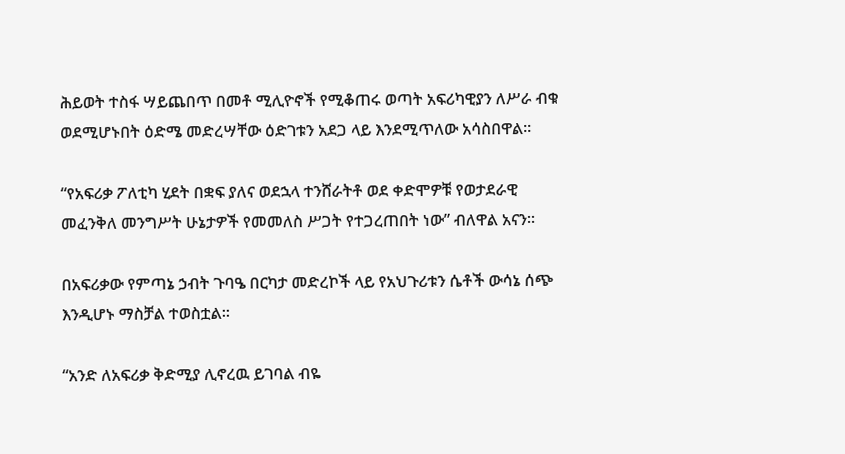ሕይወት ተስፋ ሣይጨበጥ በመቶ ሚሊዮኖች የሚቆጠሩ ወጣት አፍሪካዊያን ለሥራ ብቁ ወደሚሆኑበት ዕድሜ መድረሣቸው ዕድገቱን አደጋ ላይ እንደሚጥለው አሳስበዋል፡፡

“የአፍሪቃ ፖለቲካ ሂደት በቋፍ ያለና ወደኋላ ተንሸራትቶ ወደ ቀድሞዎቹ የወታደራዊ መፈንቅለ መንግሥት ሁኔታዎች የመመለስ ሥጋት የተጋረጠበት ነው” ብለዋል አናን።

በአፍሪቃው የምጣኔ ኃብት ጉባዔ በርካታ መድረኮች ላይ የአህጉሪቱን ሴቶች ውሳኔ ሰጭ እንዲሆኑ ማስቻል ተወስቷል።

“አንድ ለአፍሪቃ ቅድሚያ ሊኖረዉ ይገባል ብዬ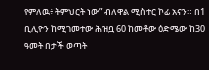የምለዉ፥ ትምህርት ነው” ብለዋል ሚስተር ኮፊ አናን። በ1 ቢሊዮን ከሚገመተው ሕዝቧ 60 ከመቶው ዕድሜው ከ30 ዓመት በታች ወጣት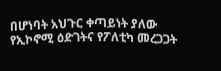በሆነባት አህጉር ቀጣይነት ያለው የኢኮኖሚ ዕድገትና የፖለቲካ መረጋጋት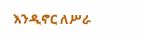እንዲኖር ለሥራ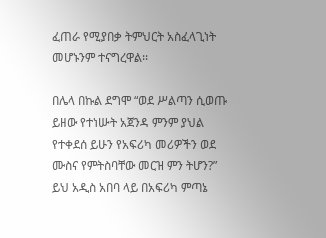ፈጠራ የሚያበቃ ትምህርት አስፈላጊነት መሆኑንም ተናግረዋል፡፡

በሌላ በኩል ደግሞ “ወደ ሥልጣን ሲወጡ ይዘው የተነሡት አጀንዳ ምንም ያህል የተቀደሰ ይሁን የአፍሪካ መሪዎችን ወደ ሙስና የምትስባቸው መርዝ ምን ትሆን?” ይህ አዲስ አበባ ላይ በአፍሪካ ምጣኔ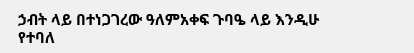ኃብት ላይ በተነጋገረው ዓለምአቀፍ ጉባዔ ላይ እንዲሁ የተባለ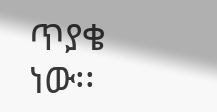ጥያቄ ነው፡፡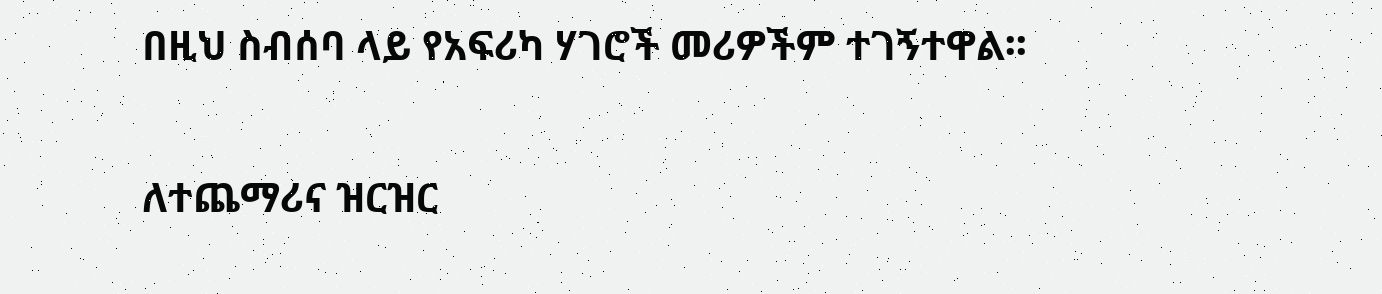በዚህ ስብሰባ ላይ የአፍሪካ ሃገሮች መሪዎችም ተገኝተዋል፡፡

ለተጨማሪና ዝርዝር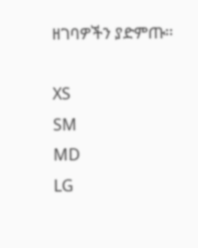ዘገባዎችን ያድምጡ፡፡

XS
SM
MD
LG